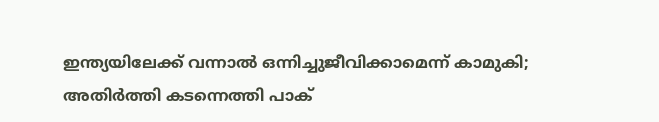ഇന്ത്യയിലേക്ക് വന്നാൽ ഒന്നിച്ചുജീവിക്കാമെന്ന് കാമുകി; അതിർത്തി കടന്നെത്തി പാക്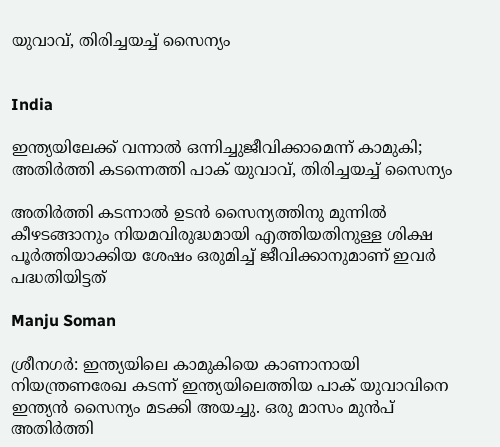യുവാവ്, തിരിച്ചയച്ച് സൈന്യം


India

ഇന്ത്യയിലേക്ക് വന്നാൽ ഒന്നിച്ചുജീവിക്കാമെന്ന് കാമുകി; അതിർത്തി കടന്നെത്തി പാക് യുവാവ്, തിരിച്ചയച്ച് സൈന്യം

അതിർത്തി കടന്നാൽ ഉടൻ സൈന്യത്തിനു മുന്നിൽ കീഴടങ്ങാനും നിയമവിരുദ്ധമായി എത്തിയതിനുള്ള ശിക്ഷ പൂർത്തിയാക്കിയ ശേഷം ഒരുമിച്ച് ജീവിക്കാനുമാണ് ഇവർ പദ്ധതിയിട്ടത്

Manju Soman

ശ്രീനഗർ: ഇന്ത്യയിലെ കാമുകിയെ കാണാനായി നിയന്ത്രണരേഖ കടന്ന് ഇന്ത്യയിലെത്തിയ പാക് യുവാവിനെ ഇന്ത്യൻ സൈന്യം മടക്കി അയച്ചു. ഒരു മാസം മുൻപ് അതിർത്തി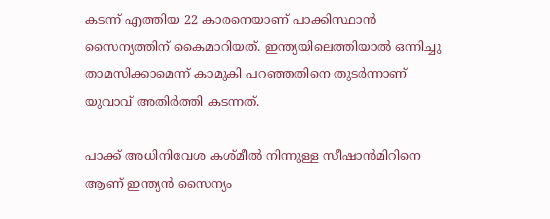കടന്ന് എത്തിയ 22 കാരനെയാണ് പാക്കിസ്ഥാൻ സൈന്യത്തിന് കൈമാറിയത്. ഇന്ത്യയിലെത്തിയാൽ ഒന്നിച്ചു താമസിക്കാമെന്ന് കാമുകി പറഞ്ഞതിനെ തുടർന്നാണ് യുവാവ് അതിർത്തി കടന്നത്.

പാക്ക് അധിനിവേശ കശ്മീൽ നിന്നുള്ള സീഷാൻമിറിനെ ആണ് ഇന്ത്യൻ സൈന്യം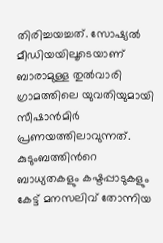തിരിച്ചയച്ചത്. സോഷ്യൽ മീഡിയയിലൂടെയാണ് ബാരാമുള്ള തുൽവാരി ഗ്രാമത്തിലെ യുവതിയുമായി സീഷാൻമിർ പ്രണയത്തിലാവുന്നത്. കുടുംബത്തിന്‍റെ ബാധ്യതകളും കഷ്ടപ്പാടുകളും കേട്ട് മനസലിവ് തോന്നിയ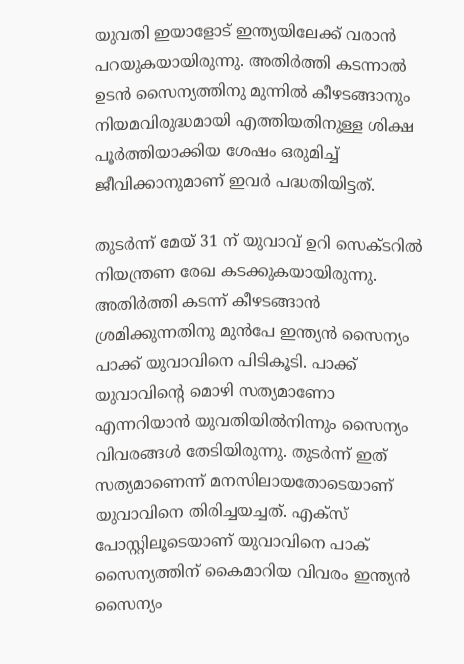യുവതി ഇയാളോട് ഇന്ത്യയിലേക്ക് വരാൻ പറയുകയായിരുന്നു. അതിർത്തി കടന്നാൽ ഉടൻ സൈന്യത്തിനു മുന്നിൽ കീഴടങ്ങാനും നിയമവിരുദ്ധമായി എത്തിയതിനുള്ള ശിക്ഷ പൂർത്തിയാക്കിയ ശേഷം ഒരുമിച്ച് ജീവിക്കാനുമാണ് ഇവർ പദ്ധതിയിട്ടത്.

തുടർന്ന് മേയ് 31 ന് യുവാവ് ഉറി സെക്ടറിൽ നിയന്ത്രണ രേഖ കടക്കുകയായിരുന്നു. അതിർത്തി കടന്ന് കീഴടങ്ങാൻ ശ്രമിക്കുന്നതിനു മുൻപേ ഇന്ത്യൻ സൈന്യം പാക്ക് യുവാവിനെ പിടികൂടി. പാക്ക് യുവാവിന്റെ മൊഴി സത്യമാണോ എന്നറിയാൻ യുവതിയിൽനിന്നും സൈന്യം വിവരങ്ങൾ തേടിയിരുന്നു. തുടർന്ന് ഇത് സത്യമാണെന്ന് മനസിലായതോടെയാണ് യുവാവിനെ തിരിച്ചയച്ചത്. എക്സ് പോസ്റ്റിലൂടെയാണ് യുവാവിനെ പാക് സൈന്യത്തിന് കൈമാറിയ വിവരം ഇന്ത്യൻ സൈന്യം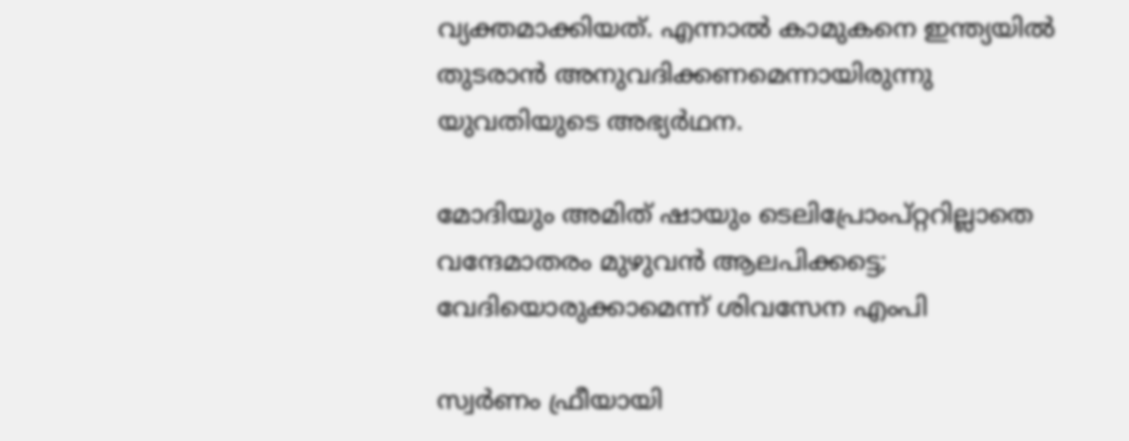വ്യക്തമാക്കിയത്. എന്നാൽ കാമുകനെ ഇന്ത്യയിൽ തുടരാൻ അനുവദിക്കണമെന്നായിരുന്നു യുവതിയുടെ അഭ്യർഥന.

മോദിയും അമിത് ഷായും ടെലിപ്രോംപ്റ്ററില്ലാതെ വന്ദേമാതരം മുഴുവൻ ആലപിക്കട്ടെ; വേദിയൊരുക്കാമെന്ന് ശിവസേന എംപി

സ്വർണം ഫ്രീയായി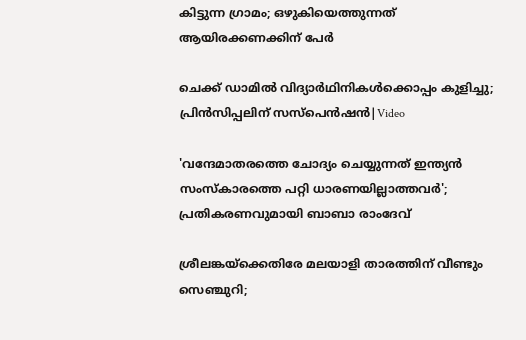കിട്ടുന്ന ഗ്രാമം; ഒഴുകിയെത്തുന്നത് ആയിരക്കണക്കിന് പേർ

ചെക്ക് ഡാമിൽ വിദ്യാർഥിനികൾക്കൊപ്പം കുളിച്ചു; പ്രിൻസിപ്പലിന് സസ്പെൻഷൻ|Video

'വന്ദേമാതരത്തെ ചോദ‍്യം ചെയ്യുന്നത് ഇന്ത‍്യൻ സംസ്കാരത്തെ പറ്റി ധാരണയില്ലാത്തവർ'; പ്രതികരണവുമായി ബാബാ രാംദേവ്

ശ്രീലങ്കയ്ക്കെതിരേ മലയാളി താരത്തിന് വീണ്ടും സെഞ്ചുറി;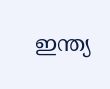ഇന്ത‍്യ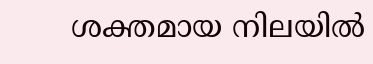ശക്തമായ നിലയിൽ